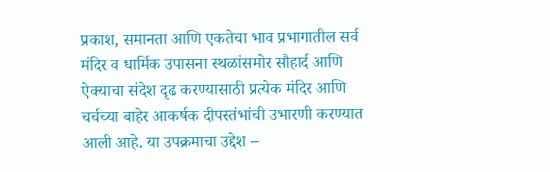प्रकाश, समानता आणि एकतेचा भाव प्रभागातील सर्व मंदिर व धार्मिक उपासना स्थळांसमोर सौहार्द आणि ऐक्याचा संदेश दृढ करण्यासाठी प्रत्येक मंदिर आणि चर्चच्या बाहेर आकर्षक दीपस्तंभांची उभारणी करण्यात आली आहे. या उपक्रमाचा उद्देश –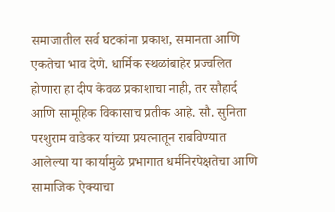समाजातील सर्व घटकांना प्रकाश, समानता आणि एकतेचा भाव देणे. धार्मिक स्थळांबाहेर प्रज्वलित होणारा हा दीप केवळ प्रकाशाचा नाही, तर सौहार्द आणि सामूहिक विकासाच प्रतीक आहे. सौ. सुनिता परशुराम वाडेकर यांच्या प्रयत्नातून राबविण्यात आलेल्या या कार्यामुळे प्रभागात धर्मनिरपेक्षतेचा आणि सामाजिक ऐक्याचा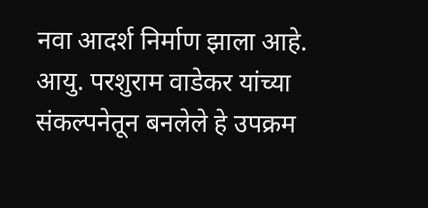नवा आदर्श निर्माण झाला आहे. आयु. परशुराम वाडेकर यांच्या संकल्पनेतून बनलेले हे उपक्रम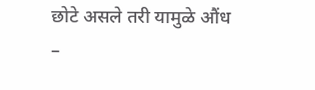छोटे असले तरी यामुळे औंध –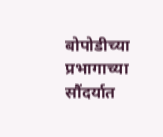बोपोडीच्या प्रभागाच्या सौंदर्यात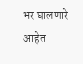भर घालणारे आहेत